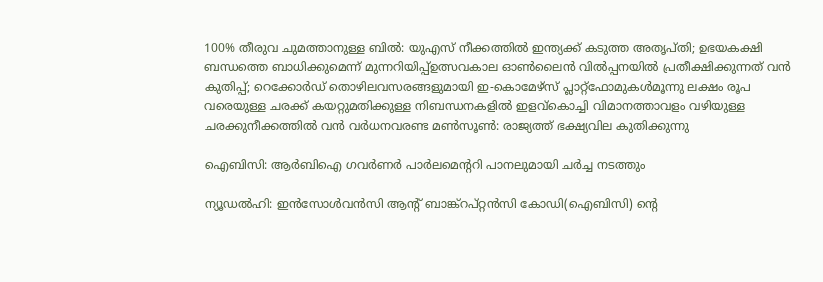100% തീരുവ ചുമത്താനുള്ള ബിൽ: യുഎസ് നീക്കത്തിൽ ഇന്ത്യക്ക് കടുത്ത അതൃപ്തി; ഉഭയകക്ഷി ബന്ധത്തെ ബാധിക്കുമെന്ന് മുന്നറിയിപ്പ്ഉത്സവകാല ഓൺലൈൻ വിൽപ്പനയിൽ പ്രതീക്ഷിക്കുന്നത് വൻ കുതിപ്പ്; റെക്കോർഡ് തൊഴിലവസരങ്ങളുമായി ഇ-കൊമേഴ്സ് പ്ലാറ്റ്‌ഫോമുകൾമൂന്നു ലക്ഷം രൂപ വരെയുള്ള ചരക്ക് കയറ്റുമതിക്കുള്ള നിബന്ധനകളിൽ ഇളവ്കൊച്ചി വിമാനത്താവളം വഴിയുള്ള ചരക്കുനീക്കത്തില്‍ വന്‍ വര്‍ധനവരണ്ട മണ്‍സൂണ്‍: രാജ്യത്ത് ഭക്ഷ്യവില കുതിക്കുന്നു

ഐബിസി: ആര്‍ബിഐ ഗവര്‍ണര്‍ പാര്‍ലമെന്ററി പാനലുമായി ചര്‍ച്ച നടത്തും

ന്യൂഡല്‍ഹി: ഇന്‍സോള്‍വന്‍സി ആന്റ് ബാങ്ക്‌റപ്റ്റന്‍സി കോഡി(ഐബിസി) ന്റെ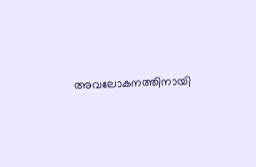അവലോകനത്തിനായി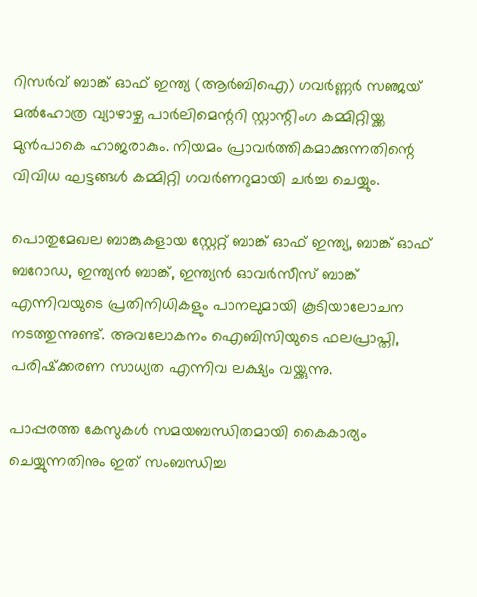റിസര്‍വ് ബാങ്ക് ഓഫ് ഇന്ത്യ (ആര്‍ബിഐ) ഗവര്‍ണ്ണര്‍ സഞ്ജയ് മല്‍ഹോത്ര വ്യാഴാഴ്ച പാര്‍ലിമെന്ററി സ്റ്റാന്റിംഗ കമ്മിറ്റിയ്ക്ക മുന്‍പാകെ ഹാജരാകും. നിയമം പ്രാവര്‍ത്തികമാക്കുന്നതിന്റെ വിവിധ ഘട്ടങ്ങള്‍ കമ്മിറ്റി ഗവര്‍ണറുമായി ചര്‍ച്ച ചെയ്യും.

പൊതുമേഖല ബാങ്കുകളായ സ്റ്റേറ്റ് ബാങ്ക് ഓഫ് ഇന്ത്യ, ബാങ്ക് ഓഫ് ബറോഡ, ഇന്ത്യന്‍ ബാങ്ക്, ഇന്ത്യന്‍ ഓവര്‍സീസ് ബാങ്ക് എന്നിവയുടെ പ്രതിനിധികളും പാനലുമായി കൂടിയാലോചന നടത്തുന്നുണ്ട്. അവലോകനം ഐബിസിയുടെ ഫലപ്രാപ്തി, പരിഷ്‌ക്കരണ സാധ്യത എന്നിവ ലക്ഷ്യം വയ്ക്കുന്നു.

പാപ്പരത്ത കേസുകള്‍ സമയബന്ധിതമായി കൈകാര്യം ചെയ്യുന്നതിനും ഇത് സംബന്ധിച്ച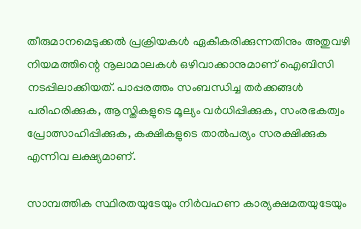തീരുമാനമെടുക്കല്‍ പ്രക്രിയകള്‍ ഏകീകരിക്കുന്നതിനും അതുവഴി നിയമത്തിന്റെ നൂലാമാലകള്‍ ഒഴിവാക്കാനുമാണ് ഐബിസി നടപ്പിലാക്കിയത്. പാപ്പരത്തം സംബന്ധിച്ച തര്‍ക്കങ്ങള്‍ പരിഹരിക്കുക, ആസ്തികളുടെ മൂല്യം വര്‍ധിപ്പിക്കുക, സംരഭകത്വം പ്രോത്സാഹിപ്പിക്കുക, കക്ഷികളുടെ താല്‍പര്യം സരക്ഷിക്കുക എന്നിവ ലക്ഷ്യമാണ്.

സാമ്പത്തിക സ്ഥിരതയുടേയും നിര്‍വഹണ കാര്യക്ഷമതയുടേയും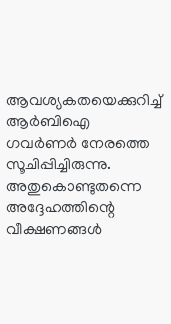ആവശ്യകതയെക്കുറിച്ച് ആര്‍ബിഐ ഗവര്‍ണര്‍ നേരത്തെ സൂചിപ്പിച്ചിരുന്നു. അതുകൊണ്ടുതന്നെ അദ്ദേഹത്തിന്റെ വീക്ഷണങ്ങള്‍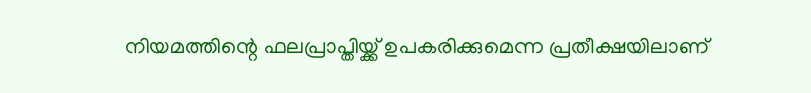നിയമത്തിന്റെ ഫലപ്രാപ്തിയ്ക്ക് ഉപകരിക്കുമെന്ന പ്രതീക്ഷയിലാണ്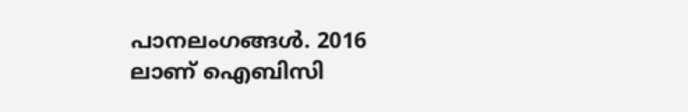പാനലംഗങ്ങള്‍. 2016 ലാണ് ഐബിസി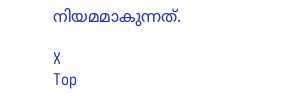നിയമമാകുന്നത്.

X
Top